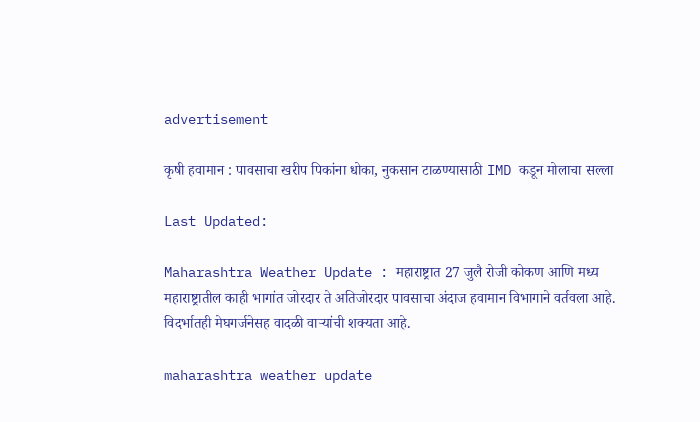advertisement

कृषी हवामान : पावसाचा खरीप पिकांना धोका, नुकसान टाळण्यासाठी IMD कडून मोलाचा सल्ला

Last Updated:

Maharashtra Weather Update : महाराष्ट्रात 27 जुलै रोजी कोकण आणि मध्य महाराष्ट्रातील काही भागांत जोरदार ते अतिजोरदार पावसाचा अंदाज हवामान विभागाने वर्तवला आहे. विदर्भातही मेघगर्जनेसह वादळी वाऱ्यांची शक्यता आहे.

maharashtra weather update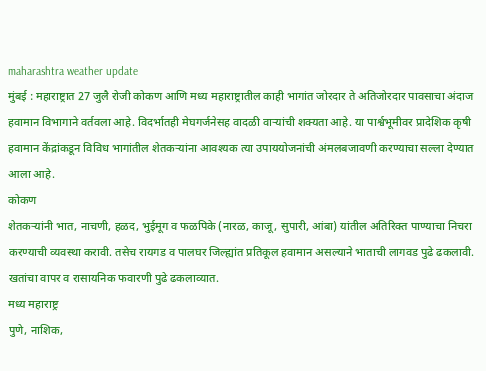maharashtra weather update
मुंबई : महाराष्ट्रात 27 जुलै रोजी कोकण आणि मध्य महाराष्ट्रातील काही भागांत जोरदार ते अतिजोरदार पावसाचा अंदाज हवामान विभागाने वर्तवला आहे. विदर्भातही मेघगर्जनेसह वादळी वाऱ्यांची शक्यता आहे. या पार्श्वभूमीवर प्रादेशिक कृषी हवामान केंद्रांकडून विविध भागांतील शेतकऱ्यांना आवश्यक त्या उपाययोजनांची अंमलबजावणी करण्याचा सल्ला देण्यात आला आहे.
कोकण
शेतकऱ्यांनी भात, नाचणी, हळद, भुईमूग व फळपिके (नारळ, काजू, सुपारी, आंबा) यांतील अतिरिक्त पाण्याचा निचरा करण्याची व्यवस्था करावी. तसेच रायगड व पालघर जिल्ह्यांत प्रतिकूल हवामान असल्याने भाताची लागवड पुढे ढकलावी. खतांचा वापर व रासायनिक फवारणी पुढे ढकलाव्यात.
मध्य महाराष्ट्र
पुणे, नाशिक,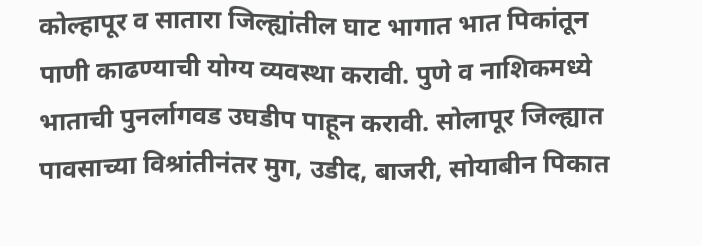कोल्हापूर व सातारा जिल्ह्यांतील घाट भागात भात पिकांतून पाणी काढण्याची योग्य व्यवस्था करावी. पुणे व नाशिकमध्ये भाताची पुनर्लागवड उघडीप पाहून करावी. सोलापूर जिल्ह्यात पावसाच्या विश्रांतीनंतर मुग, उडीद, बाजरी, सोयाबीन पिकात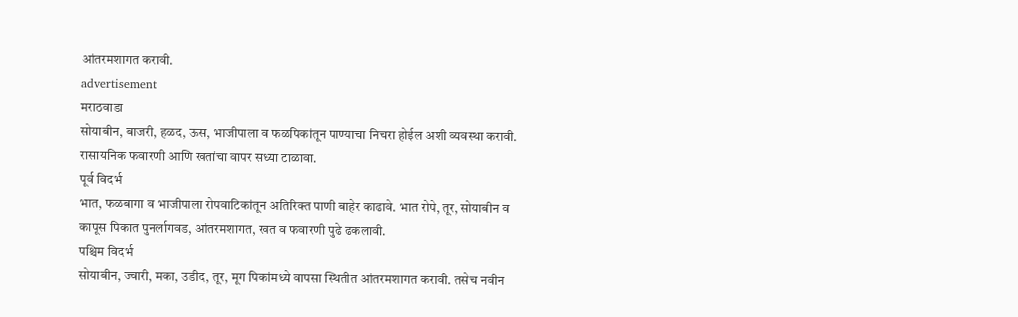आंतरमशागत करावी.
advertisement
मराठवाडा
सोयाबीन, बाजरी, हळद, ऊस, भाजीपाला व फळपिकांतून पाण्याचा निचरा होईल अशी व्यवस्था करावी. रासायनिक फवारणी आणि खतांचा वापर सध्या टाळावा.
पूर्व विदर्भ
भात, फळबागा व भाजीपाला रोपवाटिकांतून अतिरिक्त पाणी बाहेर काढावे. भात रोपे, तूर, सोयाबीन व कापूस पिकात पुनर्लागवड, आंतरमशागत, खत व फवारणी पुढे ढकलावी.
पश्चिम विदर्भ
सोयाबीन, ज्वारी, मका, उडीद, तूर, मूग पिकांमध्ये वापसा स्थितीत आंतरमशागत करावी. तसेच नवीन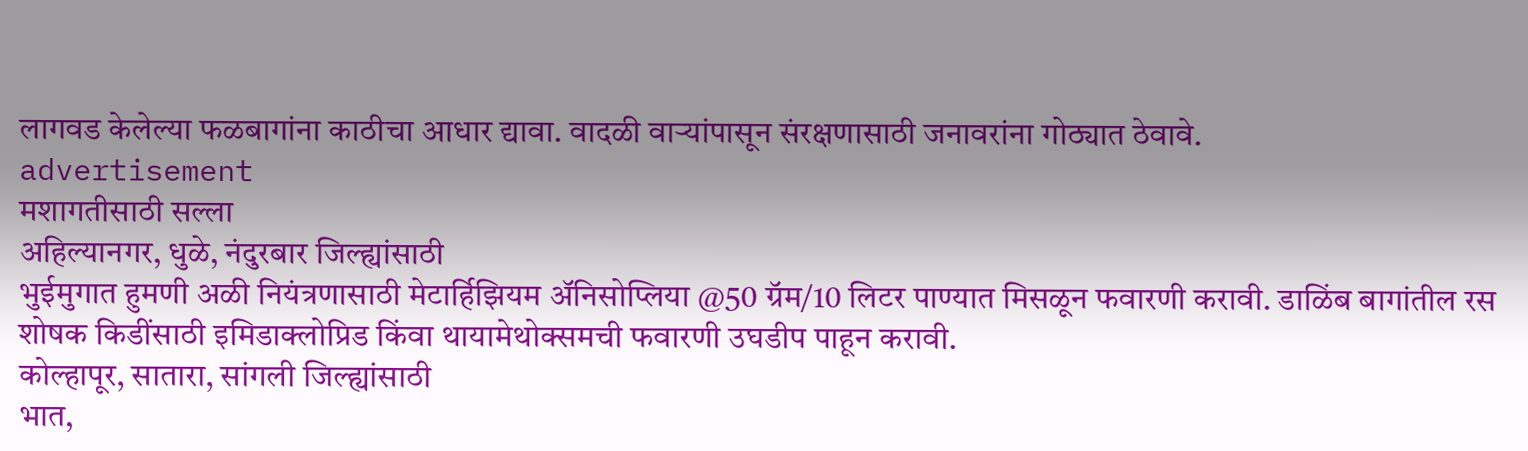लागवड केलेल्या फळबागांना काठीचा आधार द्यावा. वादळी वाऱ्यांपासून संरक्षणासाठी जनावरांना गोठ्यात ठेवावे.
advertisement
मशागतीसाठी सल्ला
अहिल्यानगर, धुळे, नंदुरबार जिल्ह्यांसाठी
भुईमुगात हुमणी अळी नियंत्रणासाठी मेटार्हिझियम अ‍ॅनिसोप्लिया @50 ग्रॅम/10 लिटर पाण्यात मिसळून फवारणी करावी. डाळिंब बागांतील रस शोषक किडींसाठी इमिडाक्लोप्रिड किंवा थायामेथोक्समची फवारणी उघडीप पाहून करावी.
कोल्हापूर, सातारा, सांगली जिल्ह्यांसाठी
भात,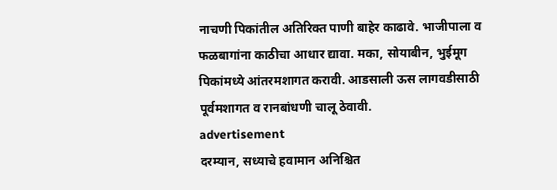नाचणी पिकांतील अतिरिक्त पाणी बाहेर काढावे. भाजीपाला व फळबागांना काठीचा आधार द्यावा. मका, सोयाबीन, भुईमूग पिकांमध्ये आंतरमशागत करावी. आडसाली ऊस लागवडीसाठी पूर्वमशागत व रानबांधणी चालू ठेवावी.
advertisement
दरम्यान, सध्याचे हवामान अनिश्चित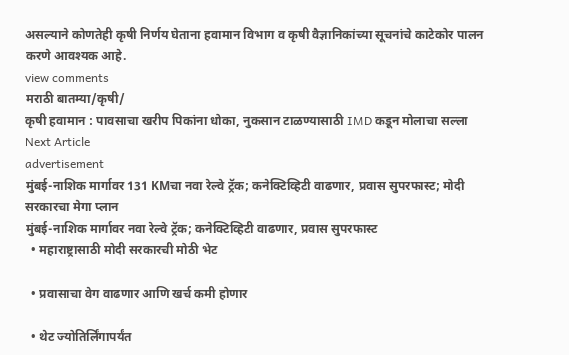असल्याने कोणतेही कृषी निर्णय घेताना हवामान विभाग व कृषी वैज्ञानिकांच्या सूचनांचे काटेकोर पालन करणे आवश्यक आहे.
view comments
मराठी बातम्या/कृषी/
कृषी हवामान : पावसाचा खरीप पिकांना धोका, नुकसान टाळण्यासाठी IMD कडून मोलाचा सल्ला
Next Article
advertisement
मुंबई-नाशिक मार्गावर 131 KMचा नवा रेल्वे ट्रॅक; कनेक्टिव्हिटी वाढणार, प्रवास सुपरफास्ट; मोदी सरकारचा मेगा प्लान
मुंबई-नाशिक मार्गावर नवा रेल्वे ट्रॅक; कनेक्टिव्हिटी वाढणार, प्रवास सुपरफास्ट
  • महाराष्ट्रासाठी मोदी सरकारची मोठी भेट

  • प्रवासाचा वेग वाढणार आणि खर्च कमी होणार

  • थेट ज्योतिर्लिंगापर्यंत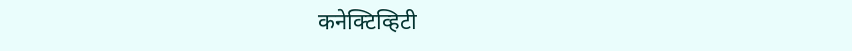कनेक्टिव्हिटी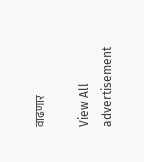वाढणार

View All
advertisement